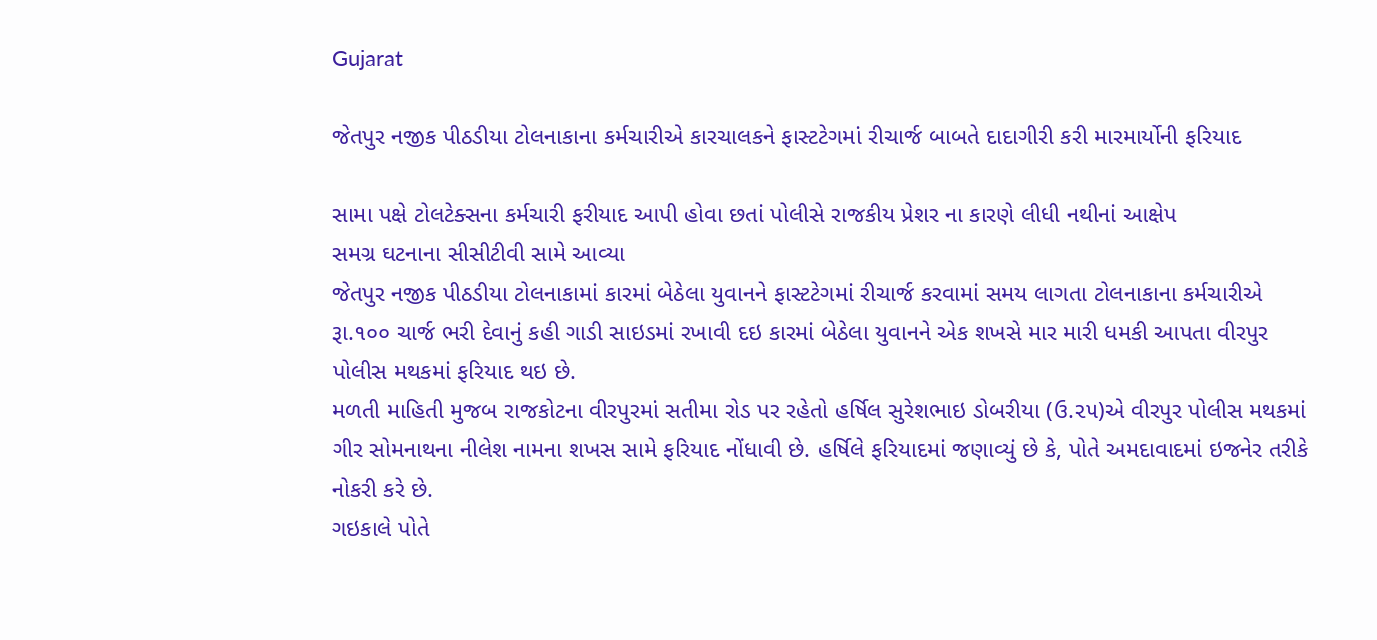Gujarat

જેતપુર નજીક પીઠડીયા ટોલનાકાના કર્મચારીએ કારચાલકને ફાસ્ટટેગમાં રીચાર્જ બાબતે દાદાગીરી કરી મારમાર્યોની ફરિયાદ

સામા પક્ષે ટોલટેક્સના કર્મચારી ફરીયાદ આપી હોવા છતાં પોલીસે રાજકીય પ્રેશર ના કારણે લીધી નથીનાં આક્ષેપ
સમગ્ર ઘટનાના સીસીટીવી સામે આવ્યા
જેતપુર નજીક પીઠડીયા ટોલનાકામાં કારમાં બેઠેલા યુવાનને ફાસ્ટટેગમાં રીચાર્જ કરવામાં સમય લાગતા ટોલનાકાના કર્મચારીએ રૂા.૧૦૦ ચાર્જ ભરી દેવાનું કહી ગાડી સાઇડમાં રખાવી દઇ કારમાં બેઠેલા યુવાનને એક શખસે માર મારી ધમકી આપતા વીરપુર પોલીસ મથકમાં ફરિયાદ થઇ છે.
મળતી માહિતી મુજબ રાજકોટના વીરપુરમાં સતીમા રોડ પર રહેતો હર્ષિલ સુરેશભાઇ ડોબરીયા (ઉ.૨૫)એ વીરપુર પોલીસ મથકમાં ગીર સોમનાથના નીલેશ નામના શખસ સામે ફરિયાદ નોંધાવી છે. હર્ષિલે ફરિયાદમાં જણાવ્યું છે કે, પોતે અમદાવાદમાં ઇજનેર તરીકે નોકરી કરે છે.
ગઇકાલે પોતે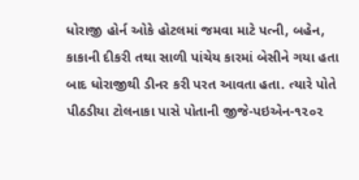ધોરાજી હોર્ન ઓકે હોટલમાં જમવા માટે પત્ની, બહેન, કાકાની દીકરી તથા સાળી પાંચેય કારમાં બેસીને ગયા હતા બાદ ધોરાજીથી ડીનર કરી પરત આવતા હતા. ત્યારે પોતે પીઠડીયા ટોલનાકા પાસે પોતાની જીજે-પઇએન-૧૨૦૨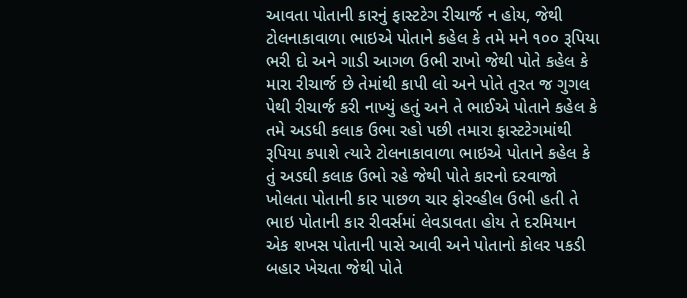આવતા પોતાની કારનું ફાસ્ટટેગ રીચાર્જ ન હોય, જેથી ટોલનાકાવાળા ભાઇએ પોતાને કહેલ કે તમે મને ૧૦૦ રૂપિયા ભરી દો અને ગાડી આગળ ઉભી રાખો જેથી પોતે કહેલ કે મારા રીચાર્જ છે તેમાંથી કાપી લો અને પોતે તુરત જ ગુગલ પેથી રીચાર્જ કરી નાખ્યું હતું અને તે ભાઈએ પોતાને કહેલ કે તમે અડધી કલાક ઉભા રહો પછી તમારા ફાસ્ટટેગમાંથી રૂપિયા કપાશે ત્યારે ટોલનાકાવાળા ભાઇએ પોતાને કહેલ કે તું અડઘી કલાક ઉભો રહે જેથી પોતે કારનો દરવાજો ખોલતા પોતાની કાર પાછળ ચાર ફોરવ્હીલ ઉભી હતી તે ભાઇ પોતાની કાર રીવર્સમાં લેવડાવતા હોય તે દરમિયાન એક શખસ પોતાની પાસે આવી અને પોતાનો કોલર પકડી બહાર ખેચતા જેથી પોતે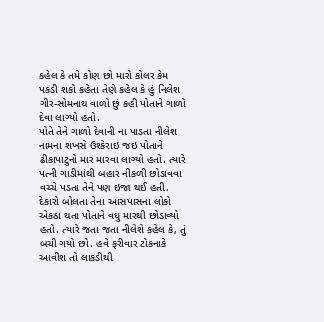કહેલ કે તમે કોણ છો મારો કોલર કેમ પકડી શકો કહેતા તેણે કહેલ કે હું નિલેશ ગીર-સોમનાથ વાળો છું કહી પોતાને ગાળો દેવા લાગ્યો હતો.
પોતે તેને ગાળો દેવાની ના પાડતા નીલેશ નામના શખસે ઉશ્કેરાઇ જઇ પોતાને ઢીકાપાટુનો માર મારવા લાગ્યો હતો. ત્યારે પત્ની ગાડીમાંથી બહાર નીકળી છોડાવવા વચ્ચે પડતા તેને પણ ઇજા થઈ હતી. દેકારો બોલતા તેના આસપાસના લોકો એકઠા થતા પોતાને વધુ મારથી છોડાવ્યો હતો. ત્યારે જતા જતા નીલેશે કહેલ કે, તું બચી ગયો છો. હવે ફરીવાર ટોકનાકે આવીશ તો લાકડીથી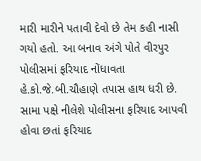મારી મારીને પતાવી દેવો છે તેમ કહી નાસી ગયો હતો. આ બનાવ અંગે પોતે વીરપુર પોલીસમાં ફરિયાદ નોંધાવતા હે.કો.જે.બી.ચૌહાણે તપાસ હાથ ધરી છે.
સામા પક્ષે નીલેશે પોલીસના ફરિયાદ આપવી હોવા છતાં ફરિયાદ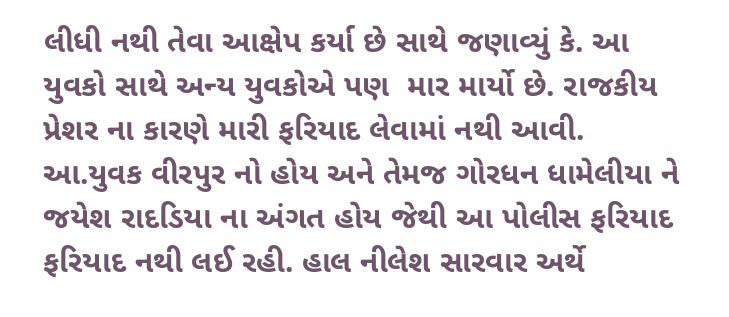લીધી નથી તેવા આક્ષેપ કર્યા છે સાથે જણાવ્યું કે. આ યુવકો સાથે અન્ય યુવકોએ પણ  માર માર્યો છે. રાજકીય પ્રેશર ના કારણે મારી ફરિયાદ લેવામાં નથી આવી. આ.યુવક વીરપુર નો હોય અને તેમજ ગોરધન ધામેલીયા ને જયેશ રાદડિયા ના અંગત હોય જેથી આ પોલીસ ફરિયાદ ફરિયાદ નથી લઈ રહી. હાલ નીલેશ સારવાર અર્થે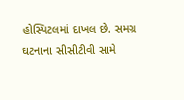હોસ્પિટલમાં દાખલ છે. સમગ્ર ઘટનાના સીસીટીવી સામે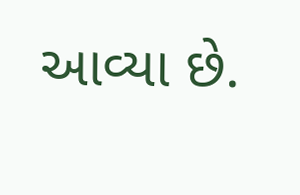આવ્યા છે.